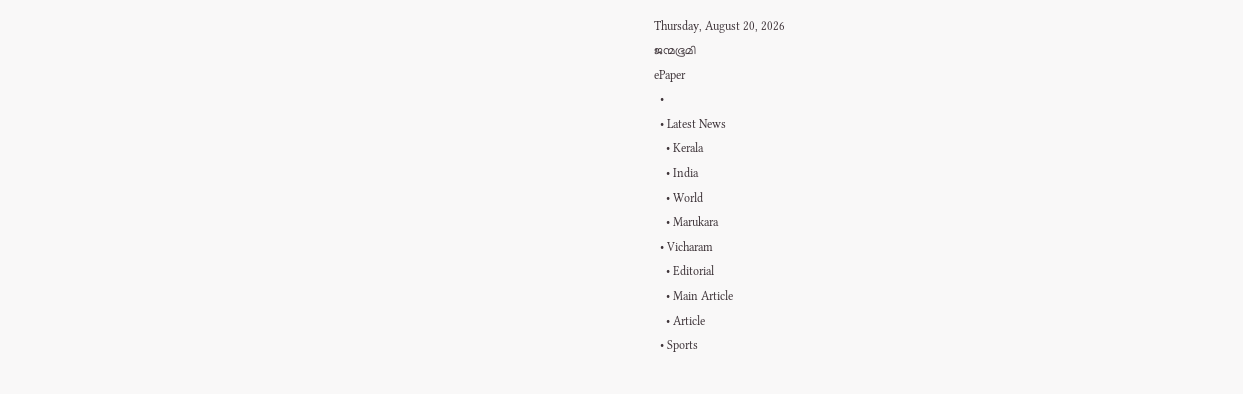Thursday, August 20, 2026
ജന്മഭൂമി
ePaper
  •
  • Latest News
    • Kerala
    • India
    • World
    • Marukara
  • Vicharam
    • Editorial
    • Main Article
    • Article
  • Sports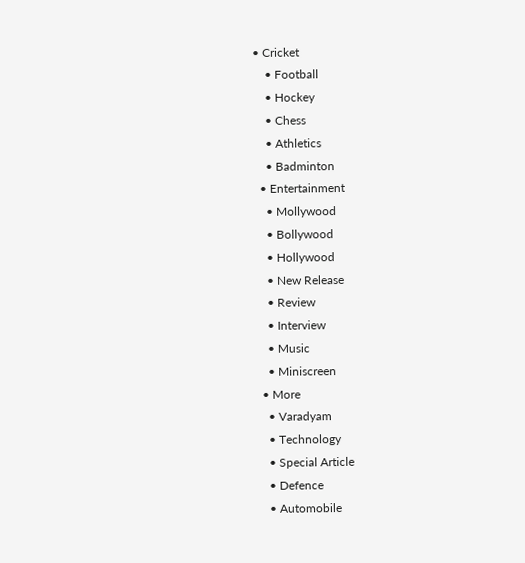• Cricket
    • Football
    • Hockey
    • Chess
    • Athletics
    • Badminton
  • Entertainment
    • Mollywood
    • Bollywood
    • Hollywood
    • New Release
    • Review
    • Interview
    • Music
    • Miniscreen
  • More
    • Varadyam
    • Technology
    • Special Article
    • Defence
    • Automobile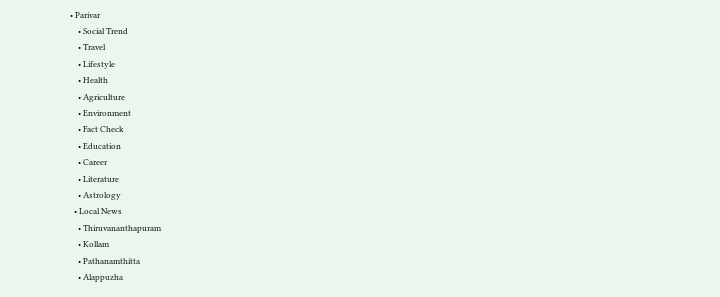• Parivar
    • Social Trend
    • Travel
    • Lifestyle
    • Health
    • Agriculture
    • Environment
    • Fact Check
    • Education
    • Career
    • Literature
    • Astrology
  • Local News
    • Thiruvananthapuram
    • Kollam
    • Pathanamthitta
    • Alappuzha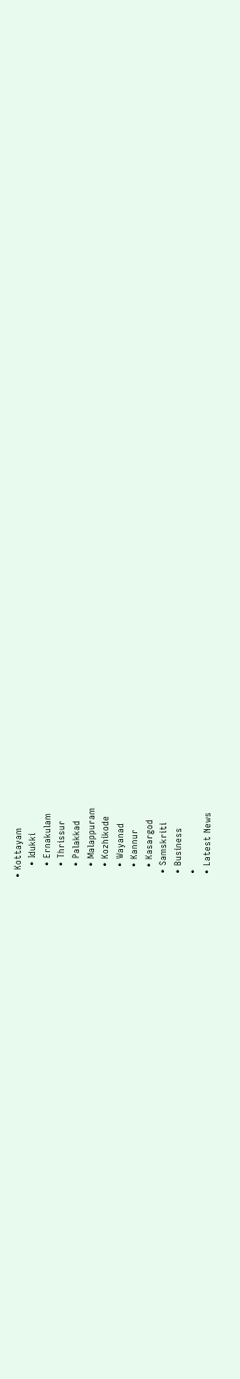• Kottayam
    • Idukki
    • Ernakulam
    • Thrissur
    • Palakkad
    • Malappuram
    • Kozhikode
    • Wayanad
    • Kannur
    • Kasargod
  • Samskriti
  • Business
  •
  • Latest News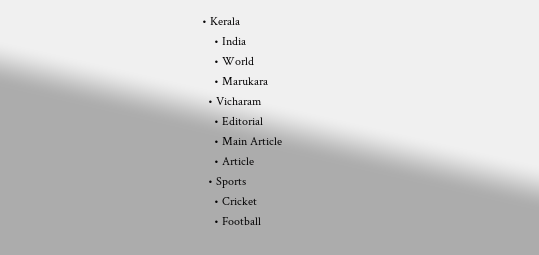• Kerala
    • India
    • World
    • Marukara
  • Vicharam
    • Editorial
    • Main Article
    • Article
  • Sports
    • Cricket
    • Football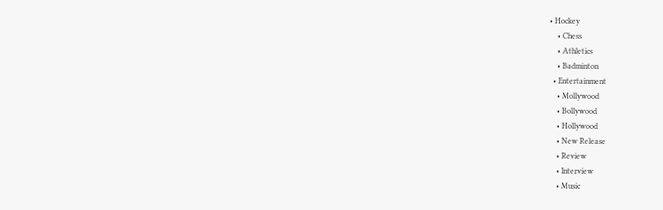• Hockey
    • Chess
    • Athletics
    • Badminton
  • Entertainment
    • Mollywood
    • Bollywood
    • Hollywood
    • New Release
    • Review
    • Interview
    • Music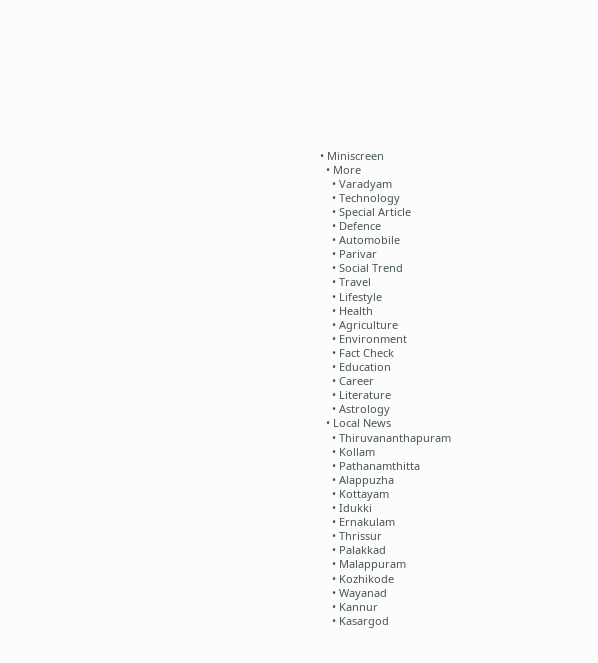• Miniscreen
  • More
    • Varadyam
    • Technology
    • Special Article
    • Defence
    • Automobile
    • Parivar
    • Social Trend
    • Travel
    • Lifestyle
    • Health
    • Agriculture
    • Environment
    • Fact Check
    • Education
    • Career
    • Literature
    • Astrology
  • Local News
    • Thiruvananthapuram
    • Kollam
    • Pathanamthitta
    • Alappuzha
    • Kottayam
    • Idukki
    • Ernakulam
    • Thrissur
    • Palakkad
    • Malappuram
    • Kozhikode
    • Wayanad
    • Kannur
    • Kasargod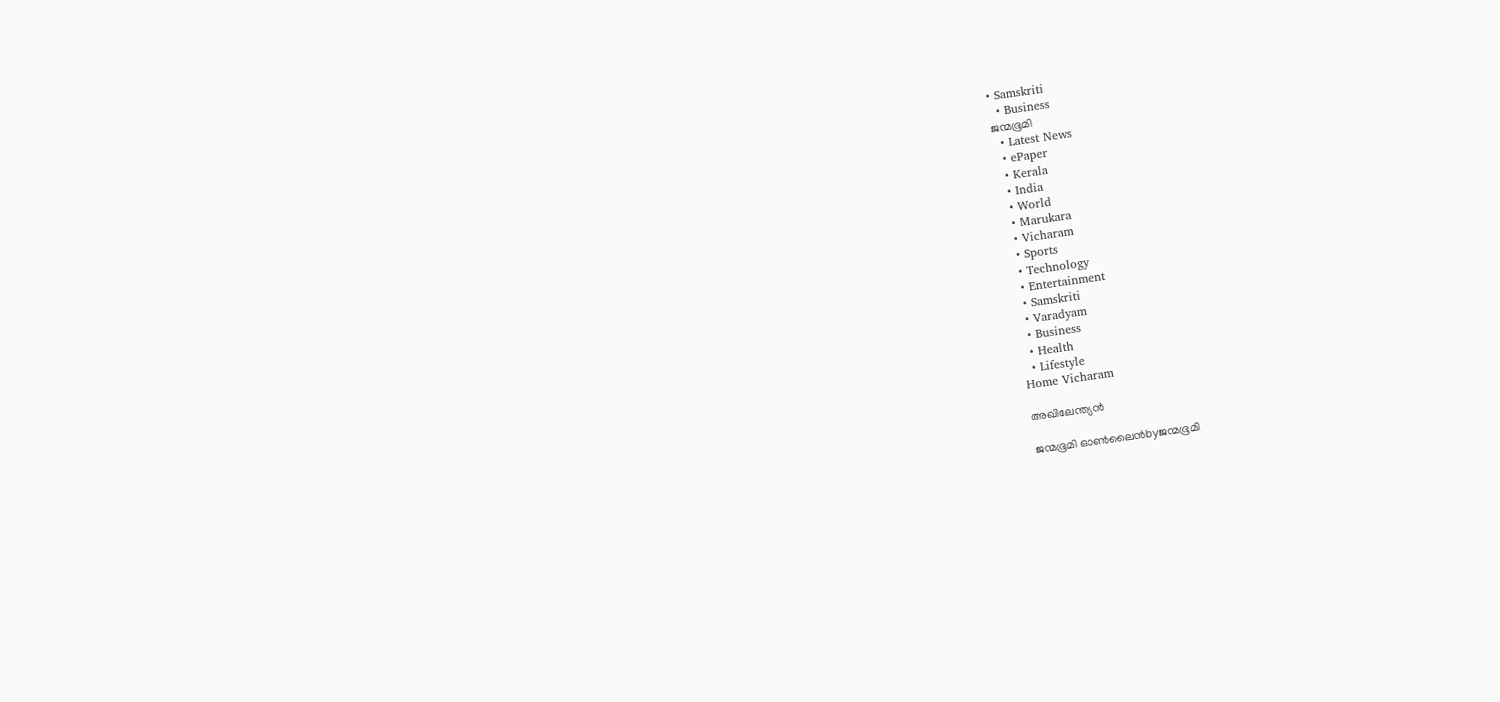• Samskriti
  • Business
ജന്മഭൂമി
  • Latest News
  • ePaper
  • Kerala
  • India
  • World
  • Marukara
  • Vicharam
  • Sports
  • Technology
  • Entertainment
  • Samskriti
  • Varadyam
  • Business
  • Health
  • Lifestyle
Home Vicharam

അഖിലേന്ത്യൻ

ജന്മഭൂമി ഓണ്‍ലൈന്‍byജന്മഭൂമി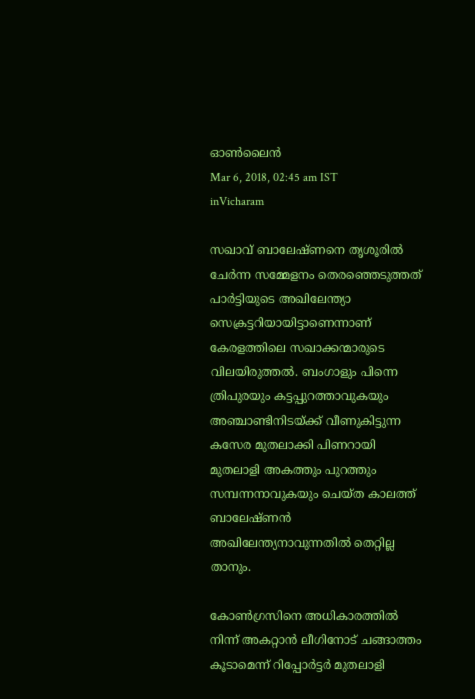ഓണ്‍ലൈന്‍
Mar 6, 2018, 02:45 am IST
inVicharam

സഖാവ് ബാലേഷ്ണനെ തൃശൂരില്‍ ചേര്‍ന്ന സമ്മേളനം തെരഞ്ഞെടുത്തത് പാര്‍ട്ടിയുടെ അഖിലേന്ത്യാ സെക്രട്ടറിയായിട്ടാണെന്നാണ് കേരളത്തിലെ സഖാക്കന്മാരുടെ വിലയിരുത്തല്‍. ബംഗാളും പിന്നെ ത്രിപുരയും കട്ടപ്പുറത്താവുകയും അഞ്ചാണ്ടിനിടയ്‌ക്ക് വീണുകിട്ടുന്ന കസേര മുതലാക്കി പിണറായി മുതലാളി അകത്തും പുറത്തും സമ്പന്നനാവുകയും ചെയ്ത കാലത്ത് ബാലേഷ്ണന്‍ അഖിലേന്ത്യനാവുന്നതില്‍ തെറ്റില്ല താനും.

കോണ്‍ഗ്രസിനെ അധികാരത്തില്‍ നിന്ന് അകറ്റാന്‍ ലീഗിനോട് ചങ്ങാത്തം കൂടാമെന്ന് റിപ്പോര്‍ട്ടര്‍ മുതലാളി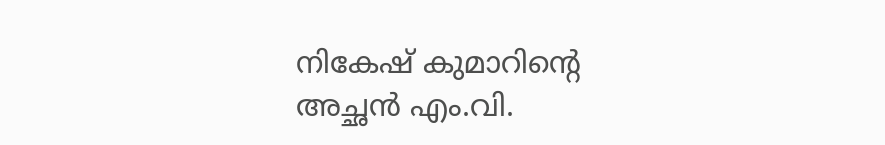നികേഷ് കുമാറിന്റെ അച്ഛന്‍ എം.വി.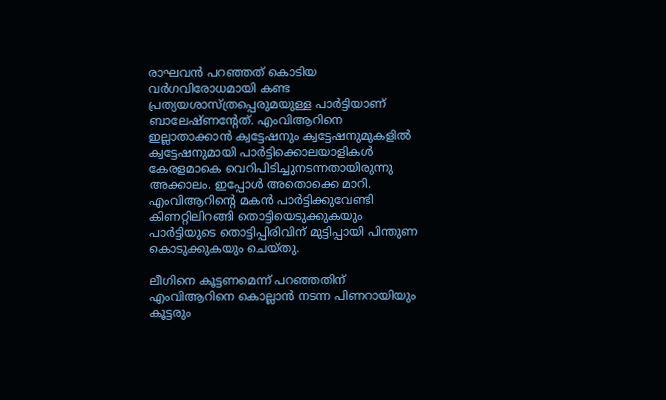രാഘവന്‍ പറഞ്ഞത് കൊടിയ വര്‍ഗവിരോധമായി കണ്ട പ്രത്യയശാസ്ത്രപ്പെരുമയുള്ള പാര്‍ട്ടിയാണ് ബാലേഷ്ണന്റേത്. എംവിആറിനെ ഇല്ലാതാക്കാന്‍ ക്വട്ടേഷനും ക്വട്ടേഷനുമുകളില്‍ ക്വട്ടേഷനുമായി പാര്‍ട്ടിക്കൊലയാളികള്‍ കേരളമാകെ വെറിപിടിച്ചുനടന്നതായിരുന്നു അക്കാലം. ഇപ്പോള്‍ അതൊക്കെ മാറി. എംവിആറിന്റെ മകന്‍ പാര്‍ട്ടിക്കുവേണ്ടി കിണറ്റിലിറങ്ങി തൊട്ടിയെടുക്കുകയും പാര്‍ട്ടിയുടെ തൊട്ടിപ്പിരിവിന് മുട്ടിപ്പായി പിന്തുണ കൊടുക്കുകയും ചെയ്തു.

ലീഗിനെ കൂട്ടണമെന്ന് പറഞ്ഞതിന് എംവിആറിനെ കൊല്ലാന്‍ നടന്ന പിണറായിയും കൂട്ടരും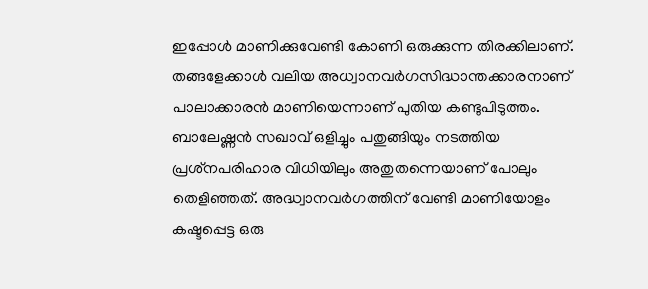ഇപ്പോള്‍ മാണിക്കുവേണ്ടി കോണി ഒരുക്കുന്ന തിരക്കിലാണ്. തങ്ങളേക്കാള്‍ വലിയ അധ്വാനവര്‍ഗസിദ്ധാന്തക്കാരനാണ് പാലാക്കാരന്‍ മാണിയെന്നാണ് പുതിയ കണ്ടുപിടുത്തം. ബാലേഷ്ണന്‍ സഖാവ് ഒളിച്ചും പതുങ്ങിയും നടത്തിയ പ്രശ്‌നപരിഹാര വിധിയിലും അതുതന്നെയാണ് പോലും തെളിഞ്ഞത്. അദ്ധ്വാനവര്‍ഗത്തിന് വേണ്ടി മാണിയോളം കഷ്ടപ്പെട്ട ഒരു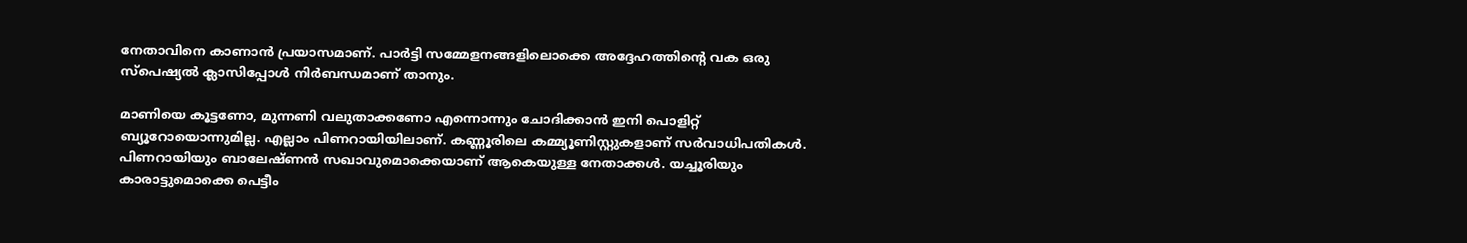നേതാവിനെ കാണാന്‍ പ്രയാസമാണ്. പാര്‍ട്ടി സമ്മേളനങ്ങളിലൊക്കെ അദ്ദേഹത്തിന്റെ വക ഒരു സ്‌പെഷ്യല്‍ ക്ലാസിപ്പോള്‍ നിര്‍ബന്ധമാണ് താനും.

മാണിയെ കൂട്ടണോ, മുന്നണി വലുതാക്കണോ എന്നൊന്നും ചോദിക്കാന്‍ ഇനി പൊളിറ്റ് ബ്യൂറോയൊന്നുമില്ല. എല്ലാം പിണറായിയിലാണ്. കണ്ണൂരിലെ കമ്മ്യൂണിസ്റ്റുകളാണ് സര്‍വാധിപതികള്‍. പിണറായിയും ബാലേഷ്ണന്‍ സഖാവുമൊക്കെയാണ് ആകെയുള്ള നേതാക്കള്‍. യച്ചൂരിയും കാരാട്ടുമൊക്കെ പെട്ടീം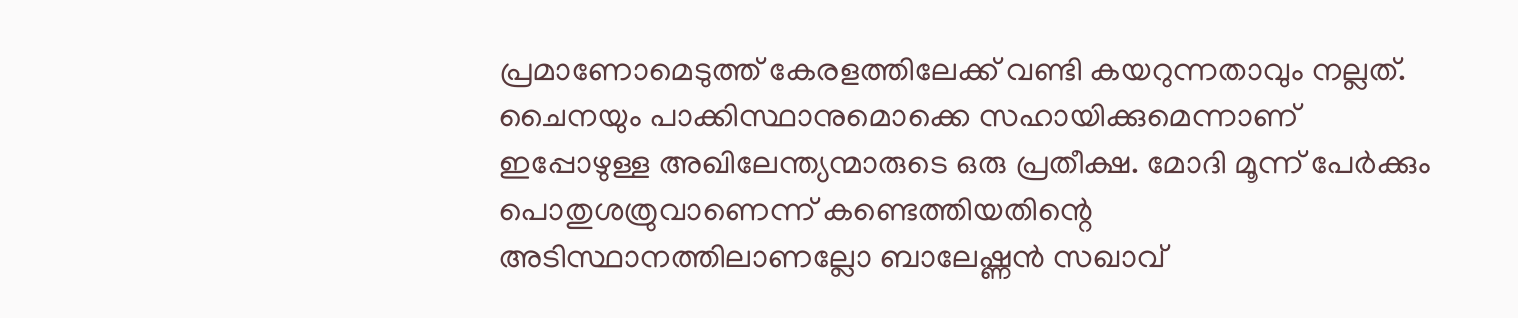പ്രമാണോമെടുത്ത് കേരളത്തിലേക്ക് വണ്ടി കയറുന്നതാവും നല്ലത്. ചൈനയും പാക്കിസ്ഥാനുമൊക്കെ സഹായിക്കുമെന്നാണ് ഇപ്പോഴുള്ള അഖിലേന്ത്യന്മാരുടെ ഒരു പ്രതീക്ഷ. മോദി മൂന്ന് പേര്‍ക്കും പൊതുശത്രുവാണെന്ന് കണ്ടെത്തിയതിന്റെ അടിസ്ഥാനത്തിലാണല്ലോ ബാലേഷ്ണന്‍ സഖാവ്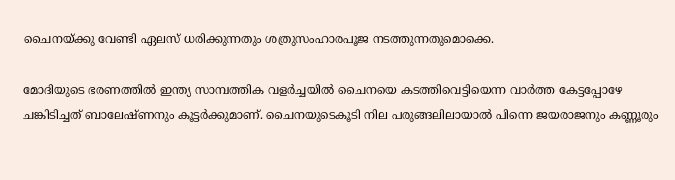ചൈനയ്‌ക്കു വേണ്ടി ഏലസ് ധരിക്കുന്നതും ശത്രുസംഹാരപൂജ നടത്തുന്നതുമൊക്കെ.

മോദിയുടെ ഭരണത്തില്‍ ഇന്ത്യ സാമ്പത്തിക വളര്‍ച്ചയില്‍ ചൈനയെ കടത്തിവെട്ടിയെന്ന വാര്‍ത്ത കേട്ടപ്പോഴേ ചങ്കിടിച്ചത് ബാലേഷ്ണനും കൂട്ടര്‍ക്കുമാണ്. ചൈനയുടെകൂടി നില പരുങ്ങലിലായാല്‍ പിന്നെ ജയരാജനും കണ്ണൂരും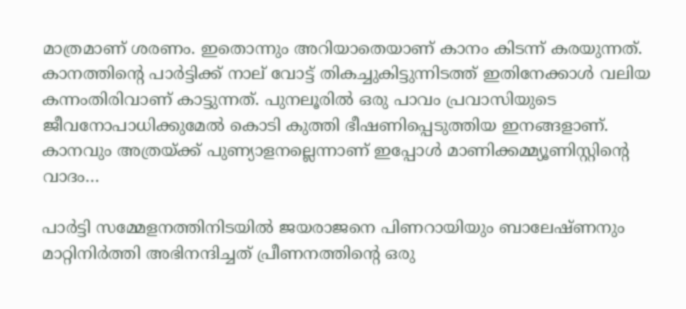മാത്രമാണ് ശരണം. ഇതൊന്നും അറിയാതെയാണ് കാനം കിടന്ന് കരയുന്നത്. കാനത്തിന്റെ പാര്‍ട്ടിക്ക് നാല് വോട്ട് തികച്ചുകിട്ടുന്നിടത്ത് ഇതിനേക്കാള്‍ വലിയ കന്നംതിരിവാണ് കാട്ടുന്നത്. പുനലൂരില്‍ ഒരു പാവം പ്രവാസിയുടെ ജീവനോപാധിക്കുമേല്‍ കൊടി കുത്തി ഭീഷണിപ്പെടുത്തിയ ഇനങ്ങളാണ്. കാനവും അത്രയ്‌ക്ക് പുണ്യാളനല്ലെന്നാണ് ഇപ്പോള്‍ മാണിക്കമ്മ്യൂണിസ്റ്റിന്റെ വാദം…

പാര്‍ട്ടി സമ്മേളനത്തിനിടയില്‍ ജയരാജനെ പിണറായിയും ബാലേഷ്ണനും മാറ്റിനിര്‍ത്തി അഭിനന്ദിച്ചത് പ്രീണനത്തിന്റെ ഒരു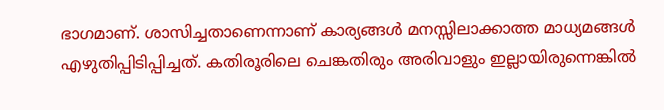ഭാഗമാണ്. ശാസിച്ചതാണെന്നാണ് കാര്യങ്ങള്‍ മനസ്സിലാക്കാത്ത മാധ്യമങ്ങള്‍ എഴുതിപ്പിടിപ്പിച്ചത്. കതിരൂരിലെ ചെങ്കതിരും അരിവാളും ഇല്ലായിരുന്നെങ്കില്‍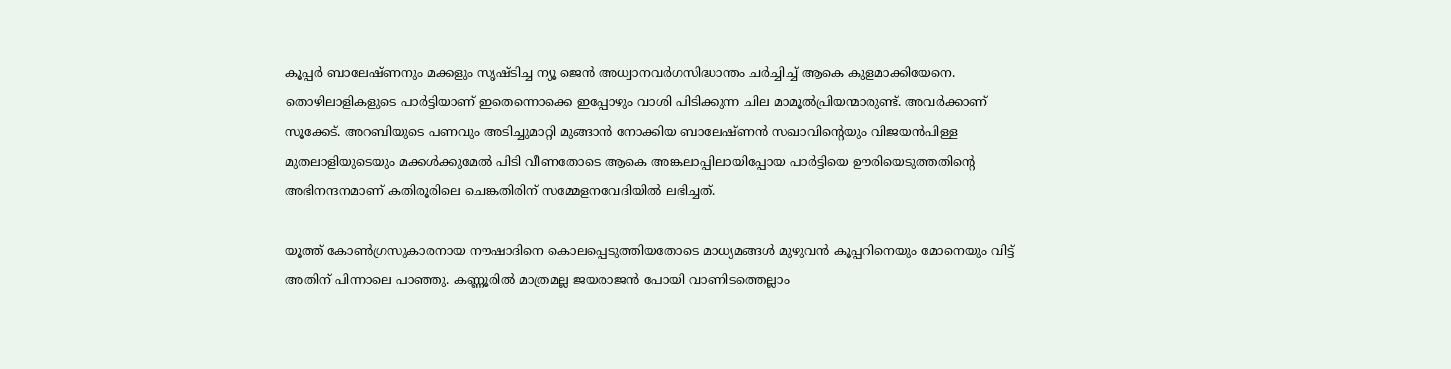കൂപ്പര്‍ ബാലേഷ്ണനും മക്കളും സൃഷ്ടിച്ച ന്യൂ ജെന്‍ അധ്വാനവര്‍ഗസിദ്ധാന്തം ചര്‍ച്ചിച്ച് ആകെ കുളമാക്കിയേനെ. തൊഴിലാളികളുടെ പാര്‍ട്ടിയാണ് ഇതെന്നൊക്കെ ഇപ്പോഴും വാശി പിടിക്കുന്ന ചില മാമൂല്‍പ്രിയന്മാരുണ്ട്. അവര്‍ക്കാണ് സൂക്കേട്. അറബിയുടെ പണവും അടിച്ചുമാറ്റി മുങ്ങാന്‍ നോക്കിയ ബാലേഷ്ണന്‍ സഖാവിന്റെയും വിജയന്‍പിള്ള മുതലാളിയുടെയും മക്കള്‍ക്കുമേല്‍ പിടി വീണതോടെ ആകെ അങ്കലാപ്പിലായിപ്പോയ പാര്‍ട്ടിയെ ഊരിയെടുത്തതിന്റെ അഭിനന്ദനമാണ് കതിരൂരിലെ ചെങ്കതിരിന് സമ്മേളനവേദിയില്‍ ലഭിച്ചത്.

യൂത്ത് കോണ്‍ഗ്രസുകാരനായ നൗഷാദിനെ കൊലപ്പെടുത്തിയതോടെ മാധ്യമങ്ങള്‍ മുഴുവന്‍ കൂപ്പറിനെയും മോനെയും വിട്ട് അതിന് പിന്നാലെ പാഞ്ഞു. കണ്ണൂരില്‍ മാത്രമല്ല ജയരാജന്‍ പോയി വാണിടത്തെല്ലാം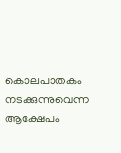കൊലപാതകം നടക്കുന്നുവെന്ന ആക്ഷേപം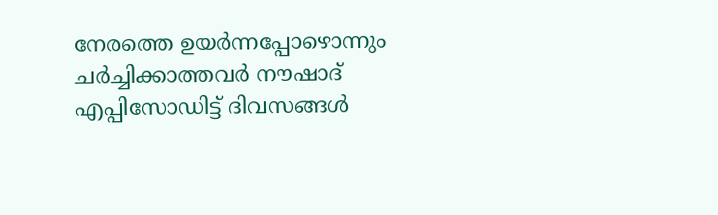നേരത്തെ ഉയര്‍ന്നപ്പോഴൊന്നും ചര്‍ച്ചിക്കാത്തവര്‍ നൗഷാദ് എപ്പിസോഡിട്ട് ദിവസങ്ങള്‍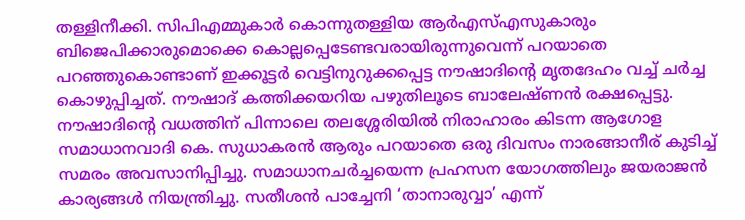തള്ളിനീക്കി. സിപിഎമ്മുകാര്‍ കൊന്നുതള്ളിയ ആര്‍എസ്എസുകാരും ബിജെപിക്കാരുമൊക്കെ കൊല്ലപ്പെടേണ്ടവരായിരുന്നുവെന്ന് പറയാതെ പറഞ്ഞുകൊണ്ടാണ് ഇക്കൂട്ടര്‍ വെട്ടിനുറുക്കപ്പെട്ട നൗഷാദിന്റെ മൃതദേഹം വച്ച് ചര്‍ച്ച കൊഴുപ്പിച്ചത്. നൗഷാദ് കത്തിക്കയറിയ പഴുതിലൂടെ ബാലേഷ്ണന്‍ രക്ഷപ്പെട്ടു. നൗഷാദിന്റെ വധത്തിന് പിന്നാലെ തലശ്ശേരിയില്‍ നിരാഹാരം കിടന്ന ആഗോള സമാധാനവാദി കെ. സുധാകരന്‍ ആരും പറയാതെ ഒരു ദിവസം നാരങ്ങാനീര് കുടിച്ച് സമരം അവസാനിപ്പിച്ചു. സമാധാനചര്‍ച്ചയെന്ന പ്രഹസന യോഗത്തിലും ജയരാജന്‍ കാര്യങ്ങള്‍ നിയന്ത്രിച്ചു. സതീശന്‍ പാച്ചേനി ‘താനാരുവ്വാ’ എന്ന്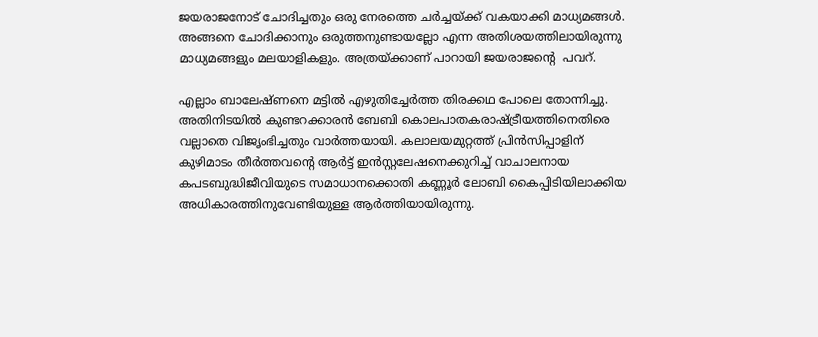ജയരാജനോട് ചോദിച്ചതും ഒരു നേരത്തെ ചര്‍ച്ചയ്‌ക്ക് വകയാക്കി മാധ്യമങ്ങള്‍. അങ്ങനെ ചോദിക്കാനും ഒരുത്തനുണ്ടായല്ലോ എന്ന അതിശയത്തിലായിരുന്നു മാധ്യമങ്ങളും മലയാളികളും. അത്രയ്‌ക്കാണ് പാറായി ജയരാജന്റെ  പവറ്.

എല്ലാം ബാലേഷ്ണനെ മട്ടില്‍ എഴുതിച്ചേര്‍ത്ത തിരക്കഥ പോലെ തോന്നിച്ചു. അതിനിടയില്‍ കുണ്ടറക്കാരന്‍ ബേബി കൊലപാതകരാഷ്‌ട്രീയത്തിനെതിരെ വല്ലാതെ വിജൃംഭിച്ചതും വാര്‍ത്തയായി. കലാലയമുറ്റത്ത് പ്രിന്‍സിപ്പാളിന് കുഴിമാടം തീര്‍ത്തവന്റെ ആര്‍ട്ട് ഇന്‍സ്റ്റലേഷനെക്കുറിച്ച് വാചാലനായ കപടബുദ്ധിജീവിയുടെ സമാധാനക്കൊതി കണ്ണൂര്‍ ലോബി കൈപ്പിടിയിലാക്കിയ അധികാരത്തിനുവേണ്ടിയുള്ള ആര്‍ത്തിയായിരുന്നു.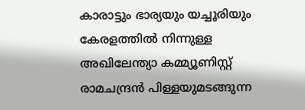കാരാട്ടും ഭാര്യയും യച്ചൂരിയും കേരളത്തില്‍ നിന്നുള്ള അഖിലേന്ത്യാ കമ്മ്യൂണിസ്റ്റ് രാമചന്ദ്രന്‍ പിള്ളയുമടങ്ങുന്ന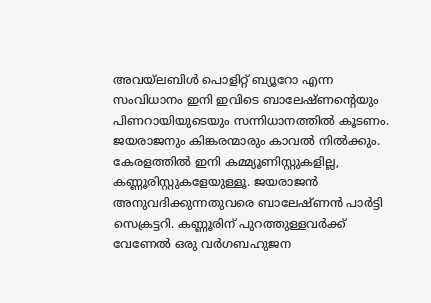അവയ്‌ലബിള്‍ പൊളിറ്റ് ബ്യൂറോ എന്ന സംവിധാനം ഇനി ഇവിടെ ബാലേഷ്ണന്റെയും പിണറായിയുടെയും സന്നിധാനത്തില്‍ കൂടണം. ജയരാജനും കിങ്കരന്മാരും കാവല്‍ നില്‍ക്കും. കേരളത്തില്‍ ഇനി കമ്മ്യൂണിസ്റ്റുകളില്ല, കണ്ണൂരിസ്റ്റുകളേയുള്ളൂ. ജയരാജന്‍ അനുവദിക്കുന്നതുവരെ ബാലേഷ്ണന്‍ പാര്‍ട്ടി സെക്രട്ടറി. കണ്ണൂരിന് പുറത്തുള്ളവര്‍ക്ക് വേണേല്‍ ഒരു വര്‍ഗബഹുജന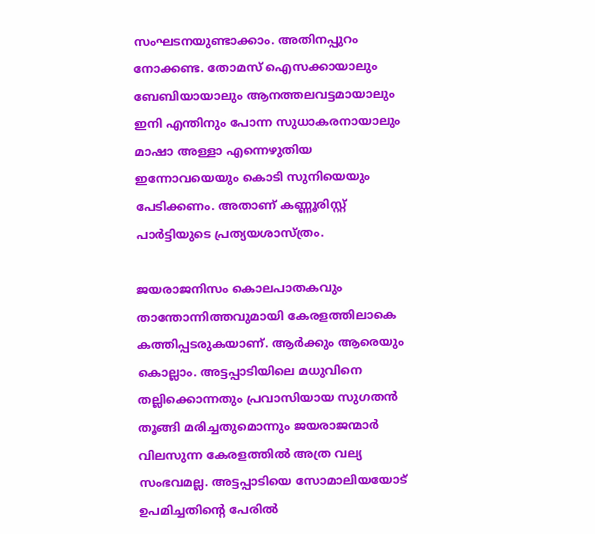സംഘടനയുണ്ടാക്കാം. അതിനപ്പുറം നോക്കണ്ട. തോമസ് ഐസക്കായാലും ബേബിയായാലും ആനത്തലവട്ടമായാലും ഇനി എന്തിനും പോന്ന സുധാകരനായാലും മാഷാ അള്ളാ എന്നെഴുതിയ ഇന്നോവയെയും കൊടി സുനിയെയും പേടിക്കണം. അതാണ് കണ്ണൂരിസ്റ്റ് പാര്‍ട്ടിയുടെ പ്രത്യയശാസ്ത്രം.

ജയരാജനിസം കൊലപാതകവും താന്തോന്നിത്തവുമായി കേരളത്തിലാകെ കത്തിപ്പടരുകയാണ്. ആര്‍ക്കും ആരെയും കൊല്ലാം. അട്ടപ്പാടിയിലെ മധുവിനെ തല്ലിക്കൊന്നതും പ്രവാസിയായ സുഗതന്‍ തൂങ്ങി മരിച്ചതുമൊന്നും ജയരാജന്മാര്‍ വിലസുന്ന കേരളത്തില്‍ അത്ര വല്യ സംഭവമല്ല. അട്ടപ്പാടിയെ സോമാലിയയോട് ഉപമിച്ചതിന്റെ പേരില്‍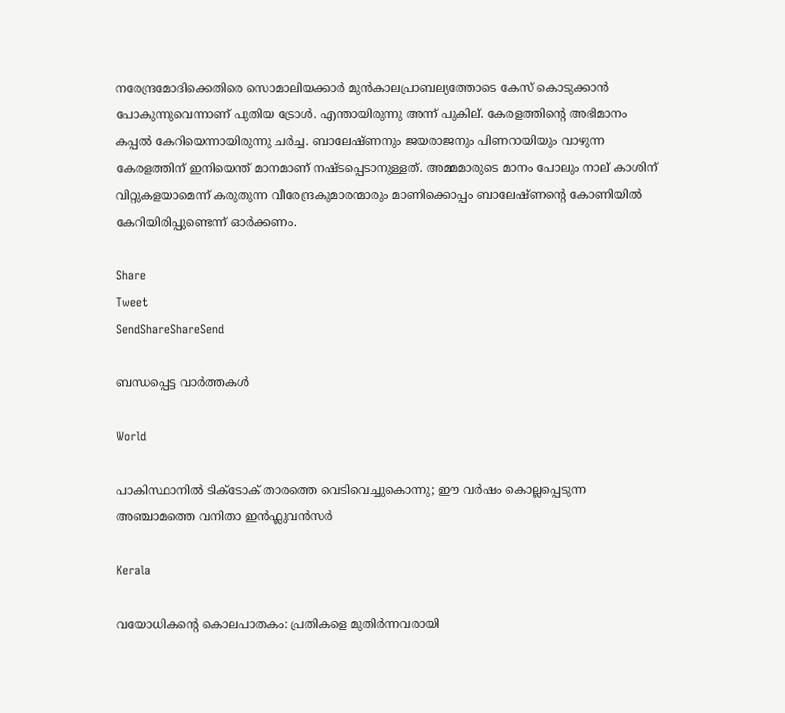നരേന്ദ്രമോദിക്കെതിരെ സൊമാലിയക്കാര്‍ മുന്‍കാലപ്രാബല്യത്തോടെ കേസ് കൊടുക്കാന്‍ പോകുന്നുവെന്നാണ് പുതിയ ട്രോള്‍. എന്തായിരുന്നു അന്ന് പുകില്. കേരളത്തിന്റെ അഭിമാനം കപ്പല്‍ കേറിയെന്നായിരുന്നു ചര്‍ച്ച. ബാലേഷ്ണനും ജയരാജനും പിണറായിയും വാഴുന്ന കേരളത്തിന് ഇനിയെന്ത് മാനമാണ് നഷ്ടപ്പെടാനുള്ളത്. അമ്മമാരുടെ മാനം പോലും നാല് കാശിന് വിറ്റുകളയാമെന്ന് കരുതുന്ന വീരേന്ദ്രകുമാരന്മാരും മാണിക്കൊപ്പം ബാലേഷ്ണന്റെ കോണിയില്‍ കേറിയിരിപ്പുണ്ടെന്ന് ഓര്‍ക്കണം.

Share
Tweet
SendShareShareSend

ബന്ധപ്പെട്ട വാര്‍ത്തകള്‍

World

പാകിസ്ഥാനില്‍ ടിക്ടോക് താരത്തെ വെടിവെച്ചുകൊന്നു; ഈ വർഷം കൊല്ലപ്പെടുന്ന അഞ്ചാമത്തെ വനിതാ ഇൻഫ്ലുവൻസർ

Kerala

വയോധികന്റെ കൊലപാതകം: പ്രതികളെ മുതിര്‍ന്നവരായി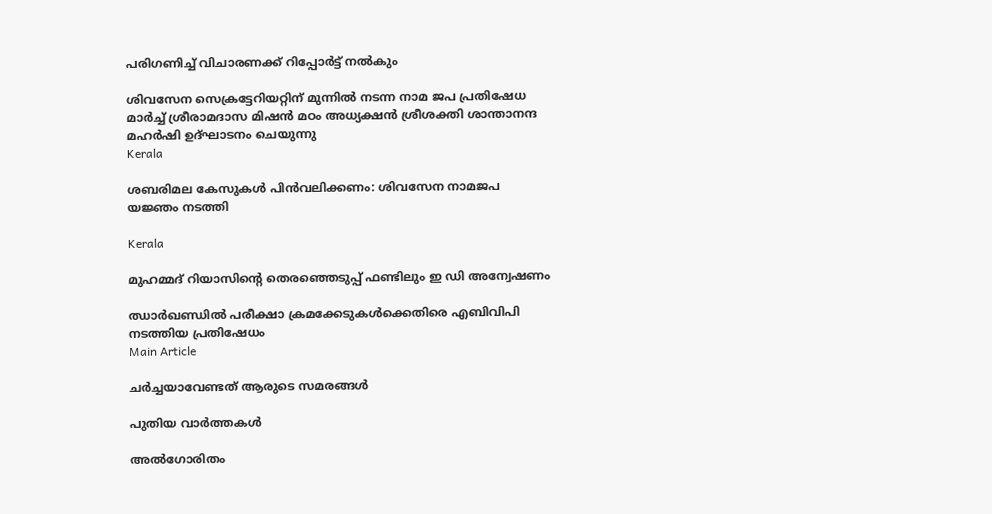പരിഗണിച്ച് വിചാരണക്ക് റിപ്പോര്‍ട്ട് നല്‍കും

ശിവസേന സെക്രട്ടേറിയറ്റിന് മുന്നില്‍ നടന്ന നാമ ജപ പ്രതിഷേധ മാര്‍ച്ച് ശ്രീരാമദാസ മിഷന്‍ മഠം അധ്യക്ഷന്‍ ശ്രീശക്തി ശാന്താനന്ദ മഹര്‍ഷി ഉദ്ഘാടനം ചെയുന്നു
Kerala

ശബരിമല കേസുകള്‍ പിന്‍വലിക്കണം: ശിവസേന നാമജപ യജ്ഞം നടത്തി

Kerala

മുഹമ്മദ് റിയാസിന്റെ തെരഞ്ഞെടുപ്പ് ഫണ്ടിലും ഇ ഡി അന്വേഷണം

ഝാര്‍ഖണ്ഡില്‍ പരീക്ഷാ ക്രമക്കേടുകള്‍ക്കെതിരെ എബിവിപി നടത്തിയ പ്രതിഷേധം
Main Article

ചര്‍ച്ചയാവേണ്ടത് ആരുടെ സമരങ്ങള്‍

പുതിയ വാര്‍ത്തകള്‍

അല്‍ഗോരിതം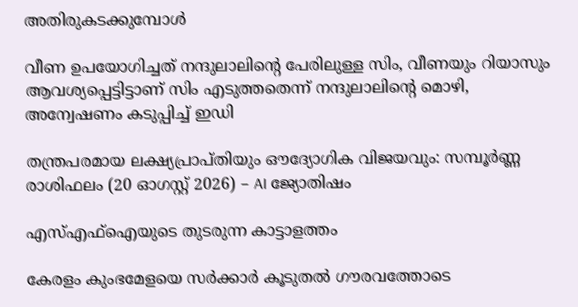അതിരുകടക്കുമ്പോള്‍

വീണ ഉപയോഗിച്ചത് നന്ദുലാലിന്റെ പേരിലുള്ള സിം, വീണയും റിയാസും ആവശ്യപ്പെട്ടിട്ടാണ് സിം എടുത്തതെന്ന് നന്ദുലാലിന്റെ മൊഴി, അന്വേഷണം കടുപ്പിച്ച് ഇ‍ഡി

തന്ത്രപരമായ ലക്ഷ്യപ്രാപ്തിയും ഔദ്യോഗിക വിജയവും: സമ്പൂർണ്ണ രാശിഫലം (20 ഓഗസ്റ്റ് 2026) – AI ജ്യോതിഷം

എസ്എഫ്‌ഐയുടെ തുടരുന്ന കാട്ടാളത്തം

കേരളം കുംഭമേളയെ സര്‍ക്കാര്‍ കൂടുതല്‍ ഗൗരവത്തോടെ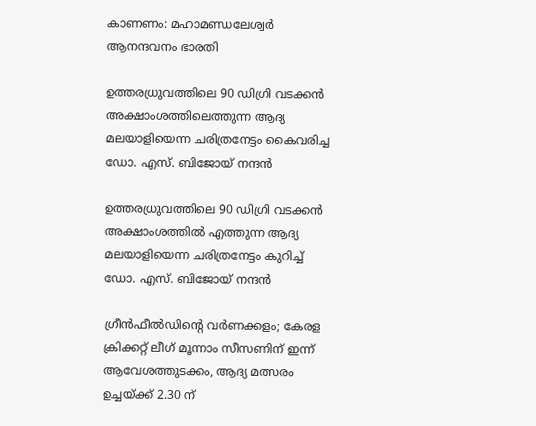കാണണം: മഹാമണ്ഡലേശ്വര്‍ ആനന്ദവനം ഭാരതി

ഉത്തരധ്രുവത്തിലെ 90 ഡിഗ്രി വടക്കന്‍ അക്ഷാംശത്തിലെത്തുന്ന ആദ്യ മലയാളിയെന്ന ചരിത്രനേട്ടം കൈവരിച്ച ഡോ. എസ്. ബിജോയ് നന്ദന്‍

ഉത്തരധ്രുവത്തിലെ 90 ഡിഗ്രി വടക്കന്‍ അക്ഷാംശത്തില്‍ എത്തുന്ന ആദ്യ മലയാളിയെന്ന ചരിത്രനേട്ടം കുറിച്ച്‌ ഡോ. എസ്. ബിജോയ് നന്ദന്‍

ഗ്രീന്‍ഫീല്‍ഡിന്റെ വര്‍ണക്കളം; കേരള ക്രിക്കറ്റ് ലീഗ് മൂന്നാം സീസണിന് ഇന്ന് ആവേശത്തുടക്കം, ആദ്യ മത്സരം ഉച്ചയ്‌ക്ക് 2.30 ന്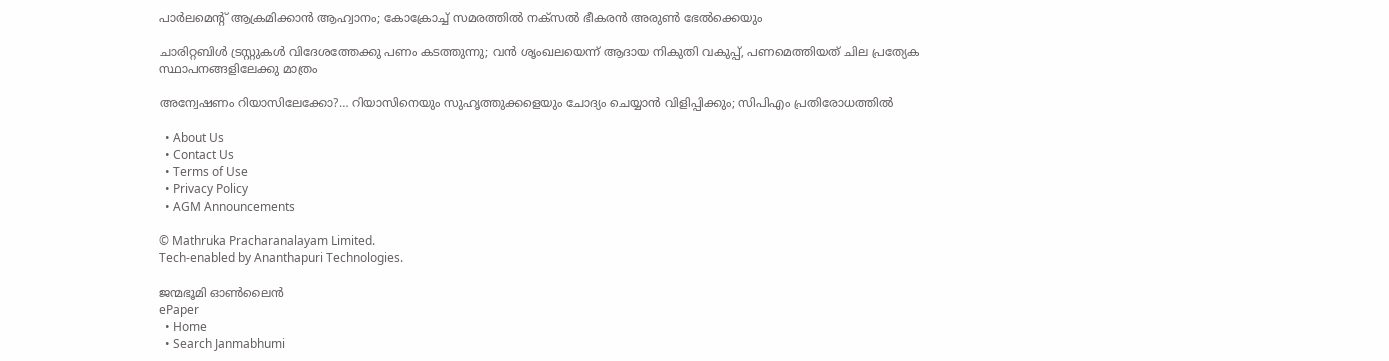പാര്‍ലമെന്റ് ആക്രമിക്കാന്‍ ആഹ്വാനം; കോക്രോച്ച് സമരത്തില്‍ നക്സല്‍ ഭീകരന്‍ അരുണ്‍ ഭേല്‍ക്കെയും

ചാരിറ്റബിള്‍ ട്രസ്റ്റുകള്‍ വിദേശത്തേക്കു പണം കടത്തുന്നു; വന്‍ ശൃംഖലയെന്ന് ആദായ നികുതി വകുപ്പ്, പണമെത്തിയത് ചില പ്രത്യേക സ്ഥാപനങ്ങളിലേക്കു മാത്രം

അന്വേഷണം റിയാസിലേക്കോ?… റിയാസിനെയും സുഹൃത്തുക്കളെയും ചോദ്യം ചെയ്യാന്‍ വിളിപ്പിക്കും; സിപിഎം പ്രതിരോധത്തില്‍

  • About Us
  • Contact Us
  • Terms of Use
  • Privacy Policy
  • AGM Announcements

© Mathruka Pracharanalayam Limited.
Tech-enabled by Ananthapuri Technologies.

ജന്മഭൂമി ഓണ്‍ലൈന്‍
ePaper
  • Home
  • Search Janmabhumi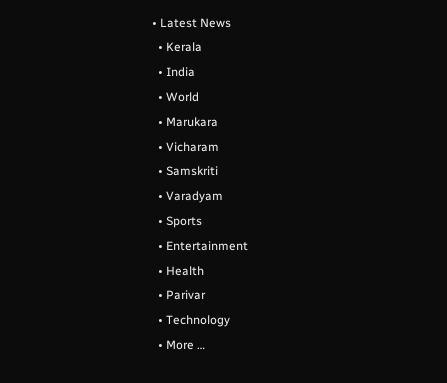• Latest News
  • Kerala
  • India
  • World
  • Marukara
  • Vicharam
  • Samskriti
  • Varadyam
  • Sports
  • Entertainment
  • Health
  • Parivar
  • Technology
  • More …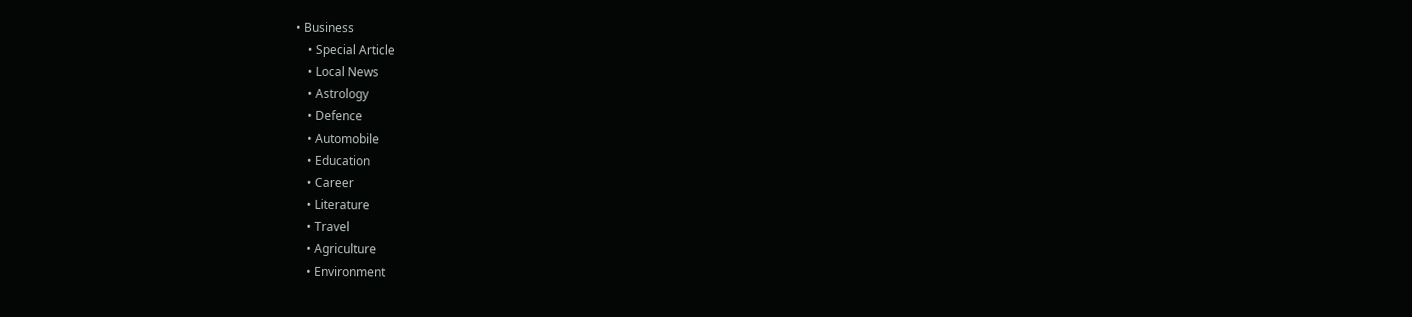• Business
    • Special Article
    • Local News
    • Astrology
    • Defence
    • Automobile
    • Education
    • Career
    • Literature
    • Travel
    • Agriculture
    • Environment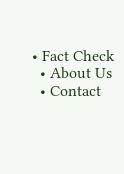• Fact Check
  • About Us
  • Contact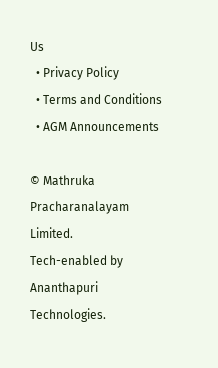Us
  • Privacy Policy
  • Terms and Conditions
  • AGM Announcements

© Mathruka Pracharanalayam Limited.
Tech-enabled by Ananthapuri Technologies.